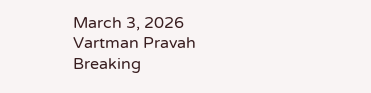March 3, 2026
Vartman Pravah
Breaking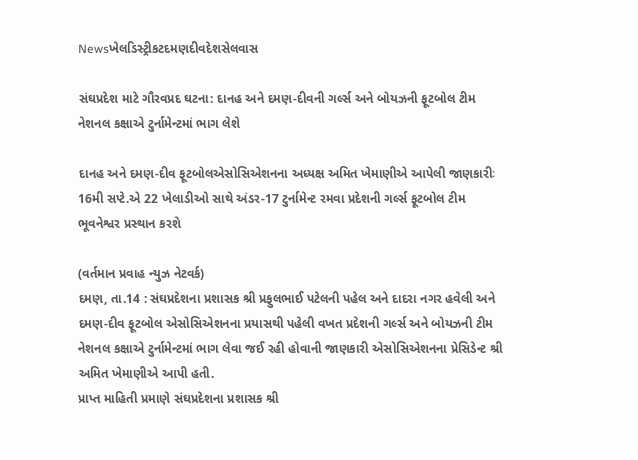Newsખેલડિસ્ટ્રીકટદમણદીવદેશસેલવાસ

સંઘપ્રદેશ માટે ગૌરવપ્રદ ઘટના: દાનહ અને દમણ-દીવની ગર્લ્‍સ અને બોયઝની ફૂટબોલ ટીમ નેશનલ કક્ષાએ ટુર્નામેન્‍ટમાં ભાગ લેશે

દાનહ અને દમણ-દીવ ફૂટબોલએસોસિએશનના અધ્‍યક્ષ અમિત ખેમાણીએ આપેલી જાણકારીઃ 16મી સપ્‍ટે.એ 22 ખેલાડીઓ સાથે અંડર-17 ટુર્નામેન્‍ટ રમવા પ્રદેશની ગર્લ્‍સ ફૂટબોલ ટીમ ભૂવનેશ્વર પ્રસ્‍થાન કરશે

(વર્તમાન પ્રવાહ ન્‍યુઝ નેટવર્ક)
દમણ, તા.14 : સંઘપ્રદેશના પ્રશાસક શ્રી પ્રફુલભાઈ પટેલની પહેલ અને દાદરા નગર હવેલી અને દમણ-દીવ ફૂટબોલ એસોસિએશનના પ્રયાસથી પહેલી વખત પ્રદેશની ગર્લ્‍સ અને બોયઝની ટીમ નેશનલ કક્ષાએ ટુર્નામેન્‍ટમાં ભાગ લેવા જઈ રહી હોવાની જાણકારી એસોસિએશનના પ્રેસિડેન્‍ટ શ્રી અમિત ખેમાણીએ આપી હતી.
પ્રાપ્ત માહિતી પ્રમાણે સંઘપ્રદેશના પ્રશાસક શ્રી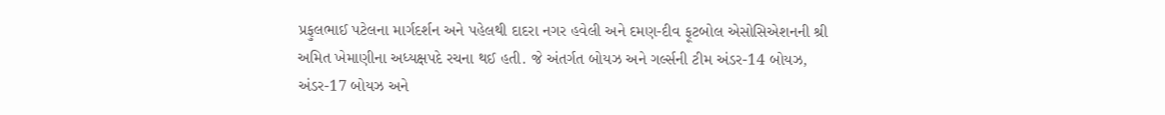પ્રફુલભાઈ પટેલના માર્ગદર્શન અને પહેલથી દાદરા નગર હવેલી અને દમણ-દીવ ફૂટબોલ એસોસિએશનની શ્રી અમિત ખેમાણીના અધ્‍યક્ષપદે રચના થઈ હતી. જે અંતર્ગત બોયઝ અને ગર્લ્‍સની ટીમ અંડર-14 બોયઝ, અંડર-17 બોયઝ અને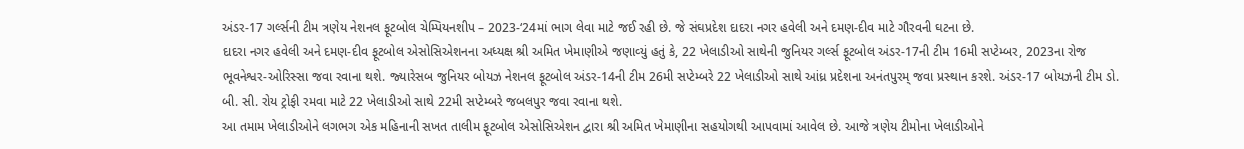અંડર-17 ગર્લ્‍સની ટીમ ત્રણેય નેશનલ ફૂટબોલ ચેમ્‍પિયનશીપ – 2023-‘24માં ભાગ લેવા માટે જઈ રહી છે. જે સંઘપ્રદેશ દાદરા નગર હવેલી અને દમણ-દીવ માટે ગૌરવની ઘટના છે.
દાદરા નગર હવેલી અને દમણ-દીવ ફૂટબોલ એસોસિએશનના અધ્‍યક્ષ શ્રી અમિત ખેમાણીએ જણાવ્‍યું હતું કે, 22 ખેલાડીઓ સાથેની જુનિયર ગર્લ્‍સ ફૂટબોલ અંડર-17ની ટીમ 16મી સપ્‍ટેમ્‍બર, 2023ના રોજ ભૂવનેશ્વર-ઓરિસ્‍સા જવા રવાના થશે. જ્‍યારેસબ જુનિયર બોયઝ નેશનલ ફૂટબોલ અંડર-14ની ટીમ 26મી સપ્‍ટેમ્‍બરે 22 ખેલાડીઓ સાથે આંધ્ર પ્રદેશના અનંતપુરમ્‌ જવા પ્રસ્‍થાન કરશે. અંડર-17 બોયઝની ટીમ ડો. બી. સી. રોય ટ્રોફી રમવા માટે 22 ખેલાડીઓ સાથે 22મી સપ્‍ટેમ્‍બરે જબલપુર જવા રવાના થશે.
આ તમામ ખેલાડીઓને લગભગ એક મહિનાની સખત તાલીમ ફૂટબોલ એસોસિએશન દ્વારા શ્રી અમિત ખેમાણીના સહયોગથી આપવામાં આવેલ છે. આજે ત્રણેય ટીમોના ખેલાડીઓને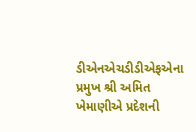ડીએનએચડીડીએફએના પ્રમુખ શ્રી અમિત ખેમાણીએ પ્રદેશની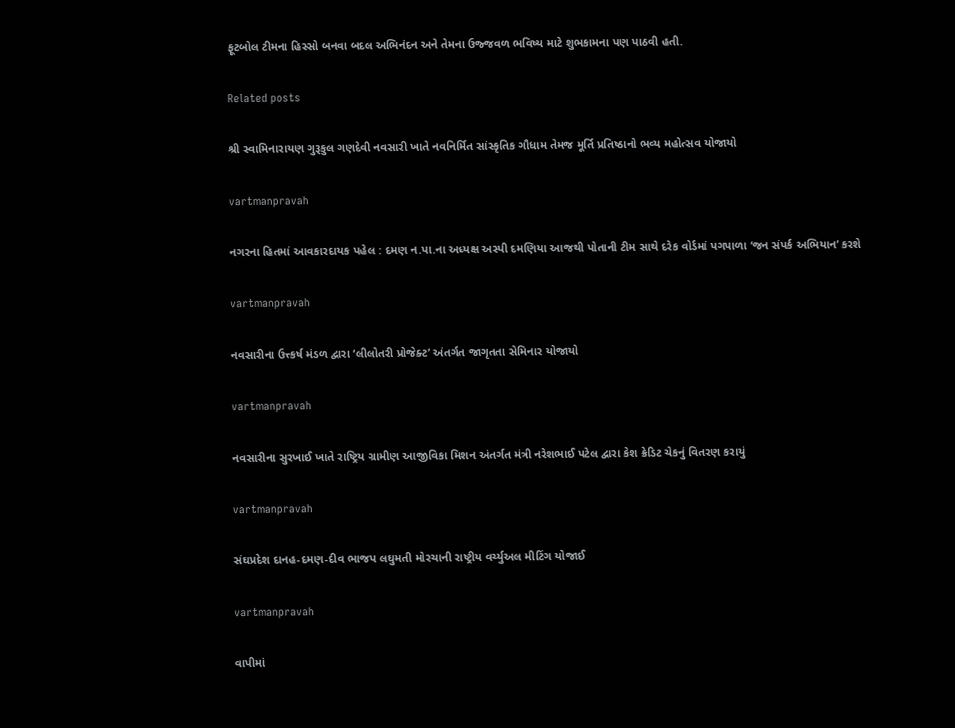ફૂટબોલ ટીમના હિસ્‍સો બનવા બદલ અભિનંદન અને તેમના ઉજ્જવળ ભવિષ્‍ય માટે શુભકામના પણ પાઠવી હતી.

Related posts

શ્રી સ્‍વામિનારાયણ ગુરૂકુલ ગણદેવી નવસારી ખાતે નવનિર્મિત સાંસ્કૃતિક ગૌધામ તેમજ મૂર્તિ પ્રતિષ્‍ઠાનો ભવ્‍ય મહોત્‍સવ યોજાયો

vartmanpravah

નગરના હિતમાં આવકારદાયક પહેલ : દમણ ન.પા.ના અધ્‍યક્ષ અસ્‍પી દમણિયા આજથી પોતાની ટીમ સાથે દરેક વોર્ડમાં પગપાળા ‘જન સંપર્ક અભિયાન’ કરશે

vartmanpravah

નવસારીના ઉત્ત્કર્ષ મંડળ દ્વારા ‘લીલોતરી પ્રોજેક્‍ટ’ અંતર્ગત જાગૃતતા સેમિનાર યોજાયો

vartmanpravah

નવસારીના સુરખાઈ ખાતે રાષ્ટ્રિય ગ્રામીણ આજીવિકા મિશન અંતર્ગત મંત્રી નરેશભાઈ પટેલ દ્વારા કેશ ક્રેડિટ ચેકનું વિતરણ કરાયું

vartmanpravah

સંઘપ્રદેશ દાનહ-દમણ-દીવ ભાજપ લઘુમતી મોરચાની રાષ્ટ્રીય વર્ચ્‍યુઅલ મીટિંગ યોજાઈ

vartmanpravah

વાપીમાં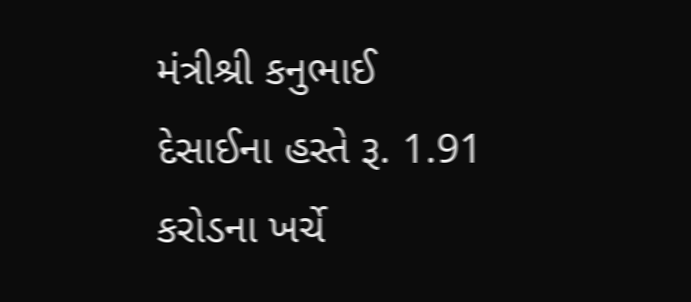મંત્રીશ્રી કનુભાઈ દેસાઈના હસ્તે રૂ. 1.91 કરોડના ખર્ચે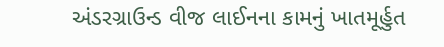અંડરગ્રાઉન્ડ વીજ લાઈનના કામનું ખાતમૂર્હુત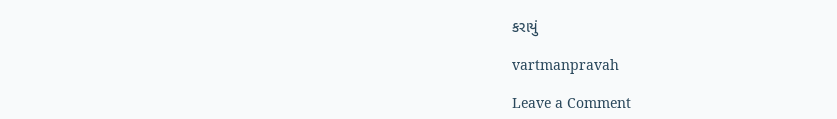કરાયું

vartmanpravah

Leave a Comment